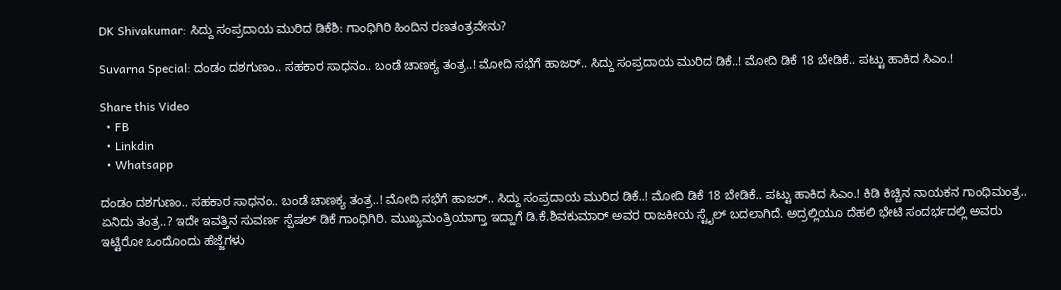DK Shivakumar: ಸಿದ್ದು ಸಂಪ್ರದಾಯ ಮುರಿದ ಡಿಕೆಶಿ: ಗಾಂಧಿಗಿರಿ ಹಿಂದಿನ ರಣತಂತ್ರವೇನು?

Suvarna Special: ದಂಡಂ ದಶಗುಣಂ.. ಸಹಕಾರ ಸಾಧನಂ.. ಬಂಡೆ ಚಾಣಕ್ಯ ತಂತ್ರ..! ಮೋದಿ ಸಭೆಗೆ ಹಾಜರ್.. ಸಿದ್ದು ಸಂಪ್ರದಾಯ ಮುರಿದ ಡಿಕೆ..! ಮೋದಿ ಡಿಕೆ 18 ಬೇಡಿಕೆ.. ಪಟ್ಟು ಹಾಕಿದ ಸಿಎಂ.!

Share this Video
  • FB
  • Linkdin
  • Whatsapp

ದಂಡಂ ದಶಗುಣಂ.. ಸಹಕಾರ ಸಾಧನಂ.. ಬಂಡೆ ಚಾಣಕ್ಯ ತಂತ್ರ..! ಮೋದಿ ಸಭೆಗೆ ಹಾಜರ್.. ಸಿದ್ದು ಸಂಪ್ರದಾಯ ಮುರಿದ ಡಿಕೆ..! ಮೋದಿ ಡಿಕೆ 18 ಬೇಡಿಕೆ.. ಪಟ್ಟು ಹಾಕಿದ ಸಿಎಂ.! ಕಿಡಿ ಕಿಚ್ಚಿನ ನಾಯಕನ ಗಾಂಧಿಮಂತ್ರ.. ಏನಿದು ತಂತ್ರ..? ಇದೇ ಇವತ್ತಿನ ಸುವರ್ಣ ಸ್ಪೆಷಲ್ ಡಿಕೆ ಗಾಂಧಿಗಿರಿ. ಮುಖ್ಯಮಂತ್ರಿಯಾಗ್ತಾ ಇದ್ಹಾಗೆ ಡಿ.ಕೆ.ಶಿವಕುಮಾರ್ ಅವರ ರಾಜಕೀಯ ಸ್ಟೈಲ್ ಬದಲಾಗಿದೆ. ಅದ್ರಲ್ಲಿಯೂ ದೆಹಲಿ ಭೇಟಿ ಸಂದರ್ಭದಲ್ಲಿ ಅವರು ಇಟ್ಟಿರೋ ಒಂದೊಂದು ಹೆಜ್ಜೆಗಳು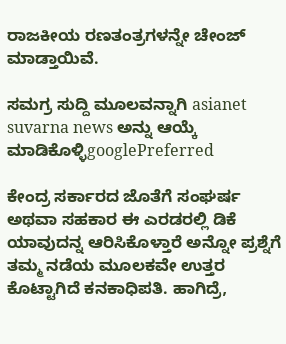ರಾಜಕೀಯ ರಣತಂತ್ರಗಳನ್ನೇ ಚೇಂಜ್ ಮಾಡ್ತಾಯಿವೆ.

ಸಮಗ್ರ ಸುದ್ದಿ ಮೂಲವನ್ನಾಗಿ asianet suvarna news ಅನ್ನು ಆಯ್ಕೆ ಮಾಡಿಕೊಳ್ಳಿgooglePreferred

ಕೇಂದ್ರ ಸರ್ಕಾರದ ಜೊತೆಗೆ ಸಂಘರ್ಷ ಅಥವಾ ಸಹಕಾರ ಈ ಎರಡರಲ್ಲಿ ಡಿಕೆ ಯಾವುದನ್ನ ಆರಿಸಿಕೊಳ್ತಾರೆ ಅನ್ನೋ ಪ್ರಶ್ನೆಗೆ ತಮ್ಮ ನಡೆಯ ಮೂಲಕವೇ ಉತ್ತರ ಕೊಟ್ಟಾಗಿದೆ ಕನಕಾಧಿಪತಿ. ಹಾಗಿದ್ರೆ,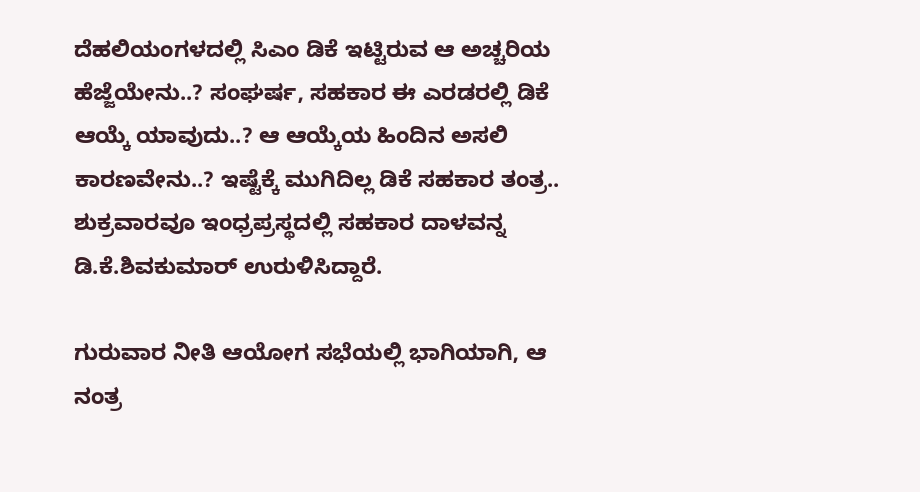ದೆಹಲಿಯಂಗಳದಲ್ಲಿ ಸಿಎಂ ಡಿಕೆ ಇಟ್ಟಿರುವ ಆ ಅಚ್ಚರಿಯ ಹೆಜ್ಜೆಯೇನು..? ಸಂಘರ್ಷ, ಸಹಕಾರ ಈ ಎರಡರಲ್ಲಿ ಡಿಕೆ ಆಯ್ಕೆ ಯಾವುದು..? ಆ ಆಯ್ಕೆಯ ಹಿಂದಿನ ಅಸಲಿ ಕಾರಣವೇನು..? ಇಷ್ಟೆಕ್ಕೆ ಮುಗಿದಿಲ್ಲ ಡಿಕೆ ಸಹಕಾರ ತಂತ್ರ.. ಶುಕ್ರವಾರವೂ ಇಂಧ್ರಪ್ರಸ್ಥದಲ್ಲಿ ಸಹಕಾರ ದಾಳವನ್ನ ಡಿ.ಕೆ.ಶಿವಕುಮಾರ್ ಉರುಳಿಸಿದ್ದಾರೆ.

ಗುರುವಾರ ನೀತಿ ಆಯೋಗ ಸಭೆಯಲ್ಲಿ ಭಾಗಿಯಾಗಿ, ಆ ನಂತ್ರ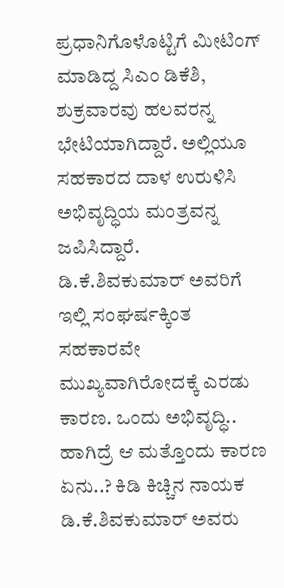ಪ್ರಧಾನಿಗೊಳೊಟ್ಟಿಗೆ ಮೀಟಿಂಗ್ ಮಾಡಿದ್ದ ಸಿಎಂ ಡಿಕೆಶಿ, ಶುಕ್ರವಾರವು ಹಲವರನ್ನ ಭೇಟಿಯಾಗಿದ್ದಾರೆ. ಅಲ್ಲಿಯೂ ಸಹಕಾರದ ದಾಳ ಉರುಳಿಸಿ ಅಭಿವೃದ್ಧಿಯ ಮಂತ್ರವನ್ನ ಜಪಿಸಿದ್ದಾರೆ. ಡಿ.ಕೆ.ಶಿವಕುಮಾರ್ ಅವರಿಗೆ ಇಲ್ಲಿ ಸಂಘರ್ಷಕ್ಕಿಂತ ಸಹಕಾರವೇ ಮುಖ್ಯವಾಗಿರೋದಕ್ಕೆ ಎರಡು ಕಾರಣ. ಒಂದು ಅಭಿವೃದ್ಧಿ.. ಹಾಗಿದ್ರೆ ಆ ಮತ್ತೊಂದು ಕಾರಣ ಏನು..? ಕಿಡಿ ಕಿಚ್ಚಿನ ನಾಯಕ ಡಿ.ಕೆ.ಶಿವಕುಮಾರ್ ಅವರು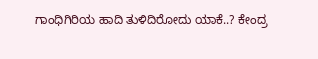ಗಾಂಧಿಗಿರಿಯ ಹಾದಿ ತುಳಿದಿರೋದು ಯಾಕೆ..? ಕೇಂದ್ರ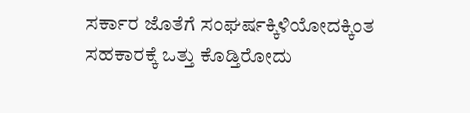ಸರ್ಕಾರ ಜೊತೆಗೆ ಸಂಘರ್ಷಕ್ಕಿಳಿಯೋದಕ್ಕಿಂತ ಸಹಕಾರಕ್ಕೆ ಒತ್ತು ಕೊಡ್ತಿರೋದು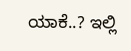ಯಾಕೆ..? ಇಲ್ಲಿ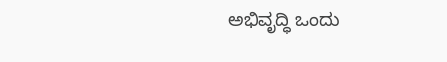ಅಭಿವೃದ್ಧಿ ಒಂದು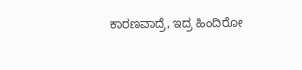ಕಾರಣವಾದ್ರೆ, ಇದ್ರ ಹಿಂದಿರೋ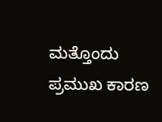ಮತ್ತೊಂದು ಪ್ರಮುಖ ಕಾರಣ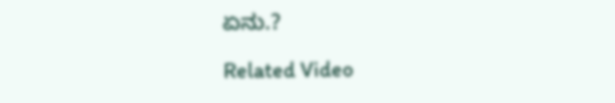ಏನು.?

Related Video